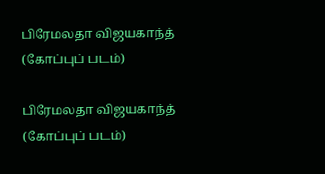பிரேமலதா விஜயகாந்த் (கோப்புப் படம்)

பிரேமலதா விஜயகாந்த் (கோப்புப் படம்)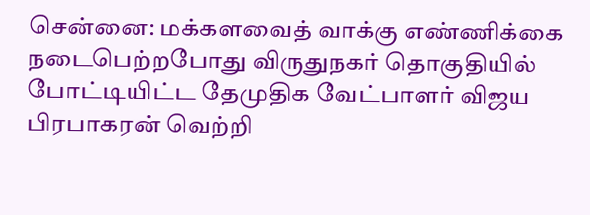சென்னை: மக்களவைத் வாக்கு எண்ணிக்கை நடைபெற்றபோது விருதுநகர் தொகுதியில் போட்டியிட்ட தேமுதிக வேட்பாளர் விஜய பிரபாகரன் வெற்றி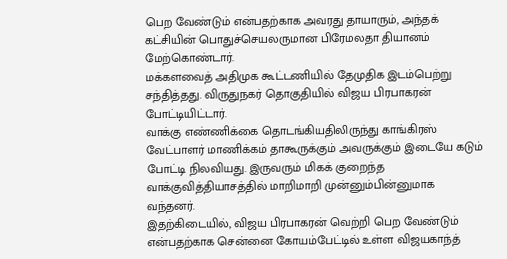பெற வேண்டும் என்பதற்காக அவரது தாயாரும், அந்தக் கட்சியின் பொதுச்செயலருமான பிரேமலதா தியானம் மேற்கொண்டார்.
மக்களவைத் அதிமுக கூட்டணியில் தேமுதிக இடம்பெற்று சந்தித்தது. விருதுநகர் தொகுதியில் விஜய பிரபாகரன் போட்டியிட்டார்.
வாக்கு எண்ணிக்கை தொடங்கியதிலிருந்து காங்கிரஸ் வேட்பாளர் மாணிக்கம் தாகூருக்கும் அவருக்கும் இடையே கடும் போட்டி நிலவியது. இருவரும் மிகக் குறைந்த வாக்குவித்தியாசத்தில் மாறிமாறி முன்னும்பின்னுமாக வந்தனர்.
இதற்கிடையில், விஜய பிரபாகரன் வெற்றி பெற வேண்டும் என்பதற்காக சென்னை கோயம்பேட்டில் உள்ள விஜயகாந்த்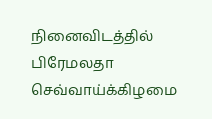நினைவிடத்தில் பிரேமலதா செவ்வாய்க்கிழமை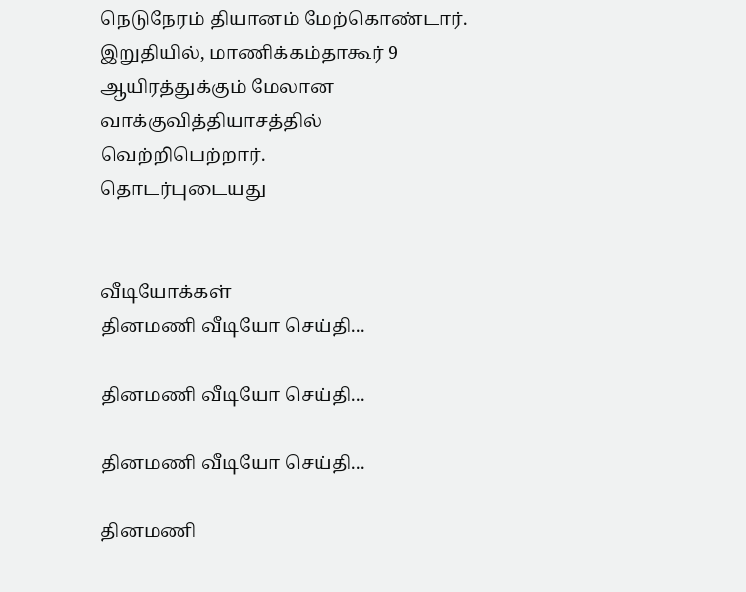நெடுநேரம் தியானம் மேற்கொண்டார். இறுதியில், மாணிக்கம்தாகூர் 9 ஆயிரத்துக்கும் மேலான வாக்குவித்தியாசத்தில் வெற்றிபெற்றார்.
தொடர்புடையது


வீடியோக்கள்
தினமணி வீடியோ செய்தி...

தினமணி வீடியோ செய்தி...

தினமணி வீடியோ செய்தி...

தினமணி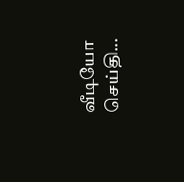வீடியோ செய்தி...